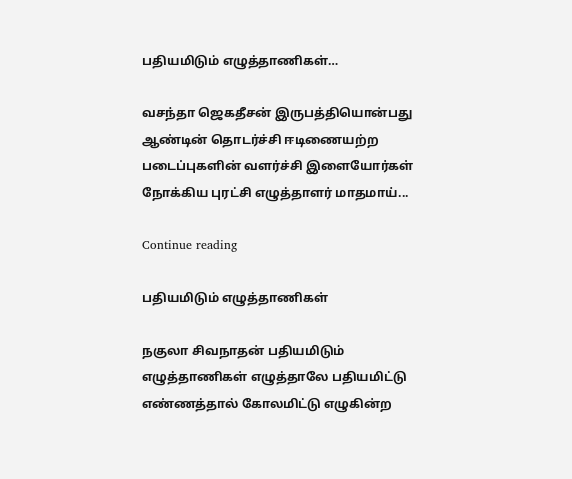பதியமிடும் எழுத்தாணிகள்…

வசந்தா ஜெகதீசன் இருபத்தியொன்பது ஆண்டின் தொடர்ச்சி ஈடிணையற்ற படைப்புகளின் வளர்ச்சி இளையோர்கள் நோக்கிய புரட்சி எழுத்தாளர் மாதமாய்...

Continue reading

பதியமிடும் எழுத்தாணிகள்

நகுலா சிவநாதன் பதியமிடும் எழுத்தாணிகள் எழுத்தாலே பதியமிட்டு எண்ணத்தால் கோலமிட்டு எழுகின்ற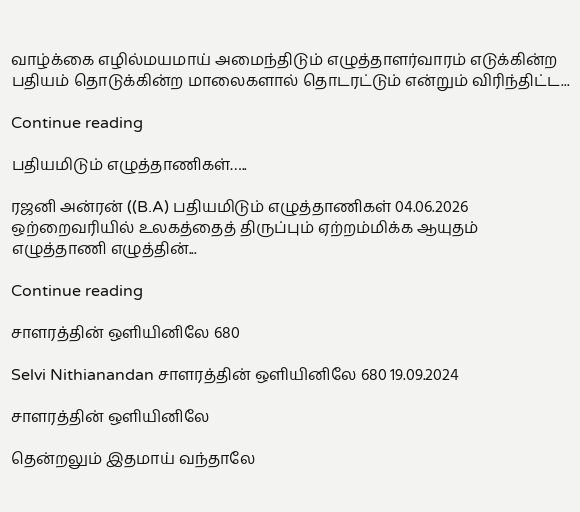வாழ்க்கை எழில்மயமாய் அமைந்திடும் எழுத்தாளர்வாரம் எடுக்கின்ற பதியம் தொடுக்கின்ற மாலைகளால் தொடரட்டும் என்றும் விரிந்திட்ட...

Continue reading

பதியமிடும் எழுத்தாணிகள்…..

ரஜனி அன்ரன் ((B.A) பதியமிடும் எழுத்தாணிகள் 04.06.2026 ஒற்றைவரியில் உலகத்தைத் திருப்பும் ஏற்றம்மிக்க ஆயுதம் எழுத்தாணி எழுத்தின்...

Continue reading

சாளரத்தின் ஒளியினிலே 680

Selvi Nithianandan சாளரத்தின் ஒளியினிலே 680 19.09.2024

சாளரத்தின் ஒளியினிலே

தென்றலும் இதமாய் வந்தாலே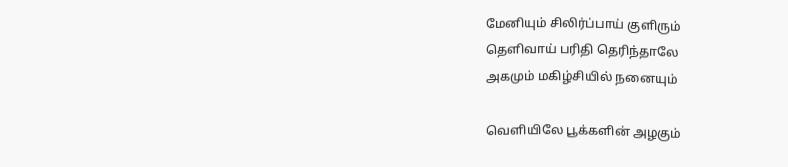மேனியும் சிலிர்ப்பாய் குளிரும்
தெளிவாய் பரிதி தெரிந்தாலே
அகமும் மகிழ்சியில் நனையும்

வெளியிலே பூக்களின் அழகும்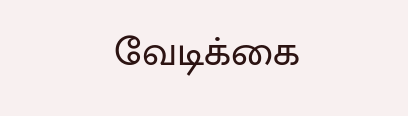வேடிக்கை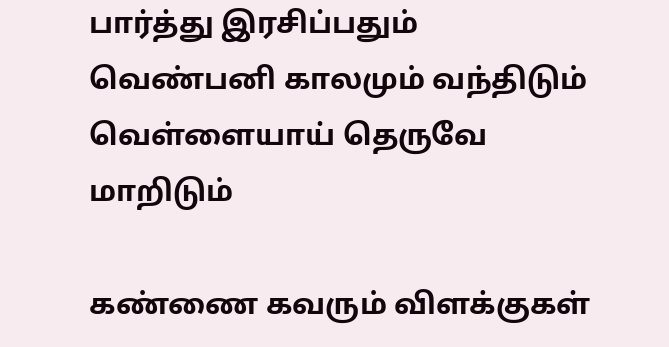பார்த்து இரசிப்பதும்
வெண்பனி காலமும் வந்திடும்
வெள்ளையாய் தெருவே மாறிடும்

கண்ணை கவரும் விளக்குகள்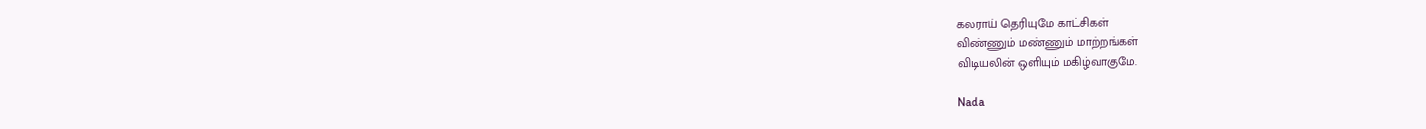கலராய் தெரியுமே காட்சிகள்
விண்ணும் மண்ணும் மாற்றங்கள்
விடியலின் ஒளியும் மகிழ்வாகுமே.

Nada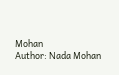Mohan
Author: Nada Mohan